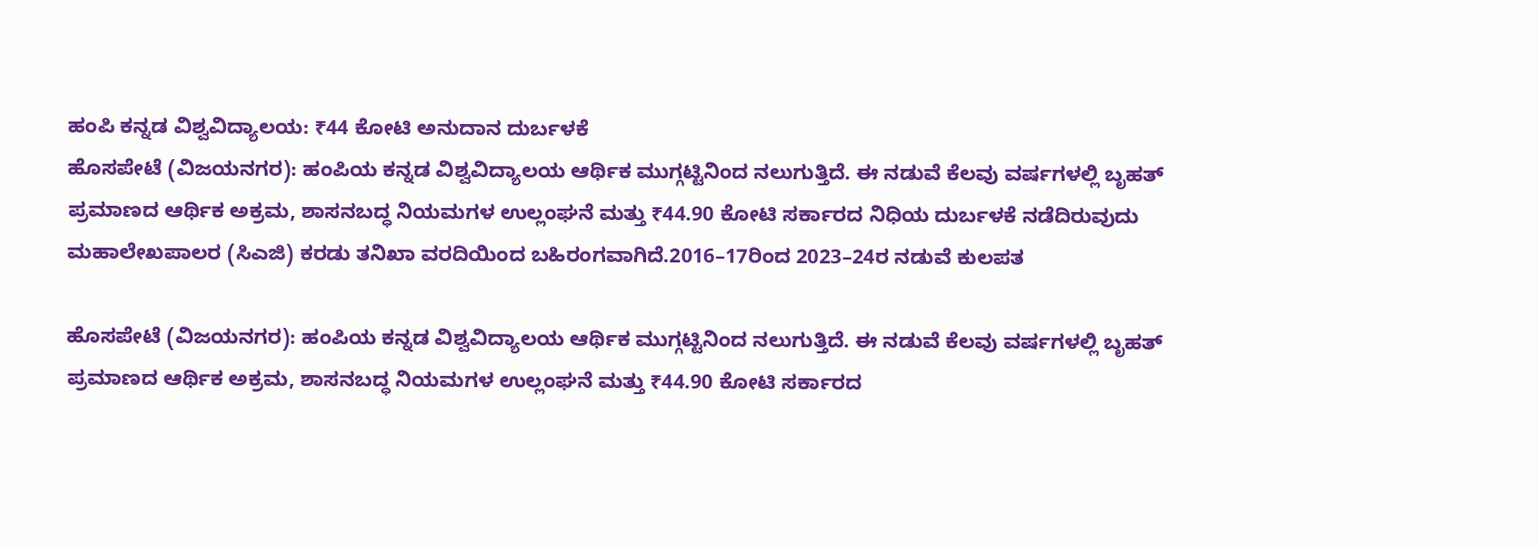ಹಂಪಿ ಕನ್ನಡ ವಿಶ್ವವಿದ್ಯಾಲಯ: ₹44 ಕೋಟಿ ಅನುದಾನ ದುರ್ಬಳಕೆ
ಹೊಸಪೇಟೆ (ವಿಜಯನಗರ): ಹಂಪಿಯ ಕನ್ನಡ ವಿಶ್ವವಿದ್ಯಾಲಯ ಆರ್ಥಿಕ ಮುಗ್ಗಟ್ಟಿನಿಂದ ನಲುಗುತ್ತಿದೆ. ಈ ನಡುವೆ ಕೆಲವು ವರ್ಷಗಳಲ್ಲಿ ಬೃಹತ್ ಪ್ರಮಾಣದ ಆರ್ಥಿಕ ಅಕ್ರಮ, ಶಾಸನಬದ್ಧ ನಿಯಮಗಳ ಉಲ್ಲಂಘನೆ ಮತ್ತು ₹44.90 ಕೋಟಿ ಸರ್ಕಾರದ ನಿಧಿಯ ದುರ್ಬಳಕೆ ನಡೆದಿರುವುದು ಮಹಾಲೇಖಪಾಲರ (ಸಿಎಜಿ) ಕರಡು ತನಿಖಾ ವರದಿಯಿಂದ ಬಹಿರಂಗವಾಗಿದೆ.2016–17ರಿಂದ 2023–24ರ ನಡುವೆ ಕುಲಪತ

ಹೊಸಪೇಟೆ (ವಿಜಯನಗರ): ಹಂಪಿಯ ಕನ್ನಡ ವಿಶ್ವವಿದ್ಯಾಲಯ ಆರ್ಥಿಕ ಮುಗ್ಗಟ್ಟಿನಿಂದ ನಲುಗುತ್ತಿದೆ. ಈ ನಡುವೆ ಕೆಲವು ವರ್ಷಗಳಲ್ಲಿ ಬೃಹತ್ ಪ್ರಮಾಣದ ಆರ್ಥಿಕ ಅಕ್ರಮ, ಶಾಸನಬದ್ಧ ನಿಯಮಗಳ ಉಲ್ಲಂಘನೆ ಮತ್ತು ₹44.90 ಕೋಟಿ ಸರ್ಕಾರದ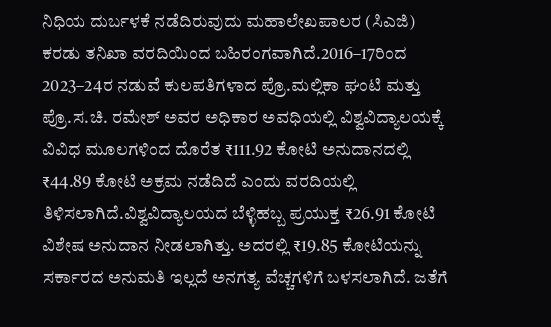ನಿಧಿಯ ದುರ್ಬಳಕೆ ನಡೆದಿರುವುದು ಮಹಾಲೇಖಪಾಲರ (ಸಿಎಜಿ) ಕರಡು ತನಿಖಾ ವರದಿಯಿಂದ ಬಹಿರಂಗವಾಗಿದೆ.2016–17ರಿಂದ 2023–24ರ ನಡುವೆ ಕುಲಪತಿಗಳಾದ ಪ್ರೊ.ಮಲ್ಲಿಕಾ ಘಂಟಿ ಮತ್ತು ಪ್ರೊ.ಸ.ಚಿ. ರಮೇಶ್ ಅವರ ಅಧಿಕಾರ ಅವಧಿಯಲ್ಲಿ ವಿಶ್ವವಿದ್ಯಾಲಯಕ್ಕೆ ವಿವಿಧ ಮೂಲಗಳಿಂದ ದೊರೆತ ₹111.92 ಕೋಟಿ ಅನುದಾನದಲ್ಲಿ ₹44.89 ಕೋಟಿ ಅಕ್ರಮ ನಡೆದಿದೆ ಎಂದು ವರದಿಯಲ್ಲಿ ತಿಳಿಸಲಾಗಿದೆ.ವಿಶ್ವವಿದ್ಯಾಲಯದ ಬೆಳ್ಳಿಹಬ್ಬ ಪ್ರಯುಕ್ತ ₹26.91 ಕೋಟಿ ವಿಶೇಷ ಅನುದಾನ ನೀಡಲಾಗಿತ್ತು. ಅದರಲ್ಲಿ ₹19.85 ಕೋಟಿಯನ್ನು ಸರ್ಕಾರದ ಅನುಮತಿ ಇಲ್ಲದೆ ಅನಗತ್ಯ ವೆಚ್ಚಗಳಿಗೆ ಬಳಸಲಾಗಿದೆ. ಜತೆಗೆ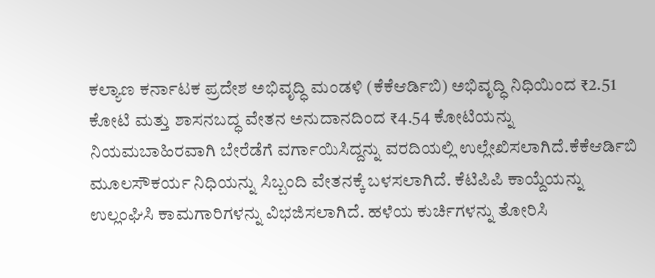ಕಲ್ಯಾಣ ಕರ್ನಾಟಕ ಪ್ರದೇಶ ಅಭಿವೃದ್ಧಿ ಮಂಡಳಿ (ಕೆಕೆಆರ್ಡಿಬಿ) ಅಭಿವೃದ್ಧಿ ನಿಧಿಯಿಂದ ₹2.51 ಕೋಟಿ ಮತ್ತು ಶಾಸನಬದ್ಧ ವೇತನ ಅನುದಾನದಿಂದ ₹4.54 ಕೋಟಿಯನ್ನು ನಿಯಮಬಾಹಿರವಾಗಿ ಬೇರೆಡೆಗೆ ವರ್ಗಾಯಿಸಿದ್ದನ್ನು ವರದಿಯಲ್ಲಿ ಉಲ್ಲೇಖಿಸಲಾಗಿದೆ.ಕೆಕೆಆರ್ಡಿಬಿ ಮೂಲಸೌಕರ್ಯ ನಿಧಿಯನ್ನು ಸಿಬ್ಬಂದಿ ವೇತನಕ್ಕೆ ಬಳಸಲಾಗಿದೆ. ಕೆಟಿಪಿಪಿ ಕಾಯ್ದೆಯನ್ನು ಉಲ್ಲಂಘಿಸಿ ಕಾಮಗಾರಿಗಳನ್ನು ವಿಭಜಿಸಲಾಗಿದೆ. ಹಳೆಯ ಕುರ್ಚಿಗಳನ್ನು ತೋರಿಸಿ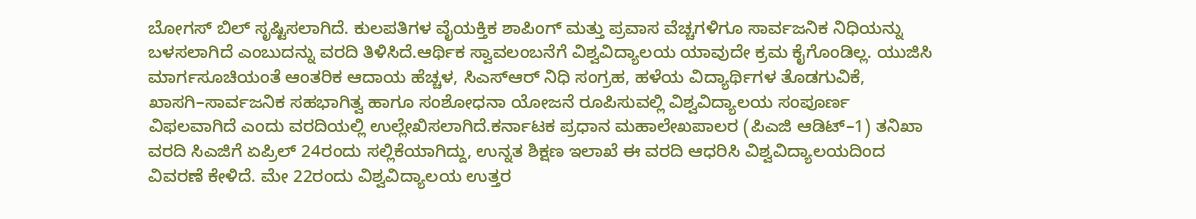ಬೋಗಸ್ ಬಿಲ್ ಸೃಷ್ಟಿಸಲಾಗಿದೆ. ಕುಲಪತಿಗಳ ವೈಯಕ್ತಿಕ ಶಾಪಿಂಗ್ ಮತ್ತು ಪ್ರವಾಸ ವೆಚ್ಚಗಳಿಗೂ ಸಾರ್ವಜನಿಕ ನಿಧಿಯನ್ನು ಬಳಸಲಾಗಿದೆ ಎಂಬುದನ್ನು ವರದಿ ತಿಳಿಸಿದೆ.ಆರ್ಥಿಕ ಸ್ವಾವಲಂಬನೆಗೆ ವಿಶ್ವವಿದ್ಯಾಲಯ ಯಾವುದೇ ಕ್ರಮ ಕೈಗೊಂಡಿಲ್ಲ. ಯುಜಿಸಿ ಮಾರ್ಗಸೂಚಿಯಂತೆ ಆಂತರಿಕ ಆದಾಯ ಹೆಚ್ಚಳ, ಸಿಎಸ್ಆರ್ ನಿಧಿ ಸಂಗ್ರಹ, ಹಳೆಯ ವಿದ್ಯಾರ್ಥಿಗಳ ತೊಡಗುವಿಕೆ, ಖಾಸಗಿ–ಸಾರ್ವಜನಿಕ ಸಹಭಾಗಿತ್ವ ಹಾಗೂ ಸಂಶೋಧನಾ ಯೋಜನೆ ರೂಪಿಸುವಲ್ಲಿ ವಿಶ್ವವಿದ್ಯಾಲಯ ಸಂಪೂರ್ಣ ವಿಫಲವಾಗಿದೆ ಎಂದು ವರದಿಯಲ್ಲಿ ಉಲ್ಲೇಖಿಸಲಾಗಿದೆ.ಕರ್ನಾಟಕ ಪ್ರಧಾನ ಮಹಾಲೇಖಪಾಲರ (ಪಿಎಜಿ ಆಡಿಟ್–1) ತನಿಖಾ ವರದಿ ಸಿಎಜಿಗೆ ಏಪ್ರಿಲ್ 24ರಂದು ಸಲ್ಲಿಕೆಯಾಗಿದ್ದು, ಉನ್ನತ ಶಿಕ್ಷಣ ಇಲಾಖೆ ಈ ವರದಿ ಆಧರಿಸಿ ವಿಶ್ವವಿದ್ಯಾಲಯದಿಂದ ವಿವರಣೆ ಕೇಳಿದೆ. ಮೇ 22ರಂದು ವಿಶ್ವವಿದ್ಯಾಲಯ ಉತ್ತರ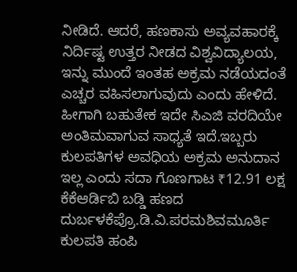ನೀಡಿದೆ. ಆದರೆ, ಹಣಕಾಸು ಅವ್ಯವಹಾರಕ್ಕೆ ನಿರ್ದಿಷ್ಟ ಉತ್ತರ ನೀಡದ ವಿಶ್ವವಿದ್ಯಾಲಯ, ಇನ್ನು ಮುಂದೆ ಇಂತಹ ಅಕ್ರಮ ನಡೆಯದಂತೆ ಎಚ್ಚರ ವಹಿಸಲಾಗುವುದು ಎಂದು ಹೇಳಿದೆ. ಹೀಗಾಗಿ ಬಹುತೇಕ ಇದೇ ಸಿಎಜಿ ವರದಿಯೇ ಅಂತಿಮವಾಗುವ ಸಾಧ್ಯತೆ ಇದೆ.ಇಬ್ಬರು ಕುಲಪತಿಗಳ ಅವಧಿಯ ಅಕ್ರಮ ಅನುದಾನ ಇಲ್ಲ ಎಂದು ಸದಾ ಗೊಣಗಾಟ ₹12.91 ಲಕ್ಷ ಕೆಕೆಆರ್ಡಿಬಿ ಬಡ್ಡಿ ಹಣದ ದುರ್ಬಳಕೆಪ್ರೊ.ಡಿ.ವಿ.ಪರಮಶಿವಮೂರ್ತಿ ಕುಲಪತಿ ಹಂಪಿ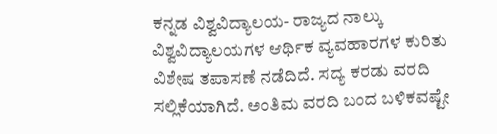ಕನ್ನಡ ವಿಶ್ವವಿದ್ಯಾಲಯ- ರಾಜ್ಯದ ನಾಲ್ಕು ವಿಶ್ವವಿದ್ಯಾಲಯಗಳ ಆರ್ಥಿಕ ವ್ಯವಹಾರಗಳ ಕುರಿತು ವಿಶೇಷ ತಪಾಸಣೆ ನಡೆದಿದೆ. ಸದ್ಯ ಕರಡು ವರದಿ ಸಲ್ಲಿಕೆಯಾಗಿದೆ. ಅಂತಿಮ ವರದಿ ಬಂದ ಬಳಿಕವಷ್ಟೇ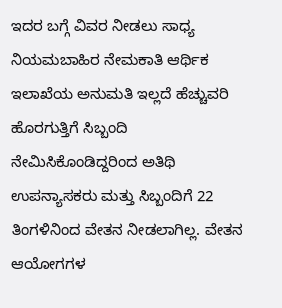ಇದರ ಬಗ್ಗೆ ವಿವರ ನೀಡಲು ಸಾಧ್ಯ ನಿಯಮಬಾಹಿರ ನೇಮಕಾತಿ ಆರ್ಥಿಕ ಇಲಾಖೆಯ ಅನುಮತಿ ಇಲ್ಲದೆ ಹೆಚ್ಚುವರಿ ಹೊರಗುತ್ತಿಗೆ ಸಿಬ್ಬಂದಿ ನೇಮಿಸಿಕೊಂಡಿದ್ದರಿಂದ ಅತಿಥಿ ಉಪನ್ಯಾಸಕರು ಮತ್ತು ಸಿಬ್ಬಂದಿಗೆ 22 ತಿಂಗಳಿನಿಂದ ವೇತನ ನೀಡಲಾಗಿಲ್ಲ. ವೇತನ ಆಯೋಗಗಳ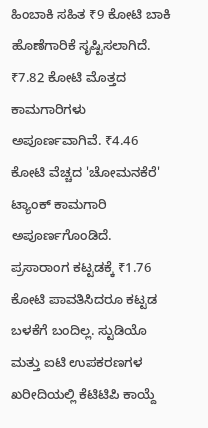ಹಿಂಬಾಕಿ ಸಹಿತ ₹9 ಕೋಟಿ ಬಾಕಿ ಹೊಣೆಗಾರಿಕೆ ಸೃಷ್ಟಿಸಲಾಗಿದೆ. ₹7.82 ಕೋಟಿ ಮೊತ್ತದ ಕಾಮಗಾರಿಗಳು ಅಪೂರ್ಣವಾಗಿವೆ. ₹4.46 ಕೋಟಿ ವೆಚ್ಚದ 'ಚೋಮನಕೆರೆ' ಟ್ಯಾಂಕ್ ಕಾಮಗಾರಿ ಅಪೂರ್ಣಗೊಂಡಿದೆ. ಪ್ರಸಾರಾಂಗ ಕಟ್ಟಡಕ್ಕೆ ₹1.76 ಕೋಟಿ ಪಾವತಿಸಿದರೂ ಕಟ್ಟಡ ಬಳಕೆಗೆ ಬಂದಿಲ್ಲ. ಸ್ಟುಡಿಯೊ ಮತ್ತು ಐಟಿ ಉಪಕರಣಗಳ ಖರೀದಿಯಲ್ಲಿ ಕೆಟಿಟಿಪಿ ಕಾಯ್ದೆ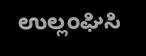ಉಲ್ಲಂಘಿಸಿ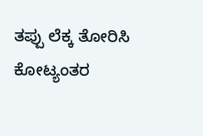ತಪ್ಪು ಲೆಕ್ಕ ತೋರಿಸಿ ಕೋಟ್ಯಂತರ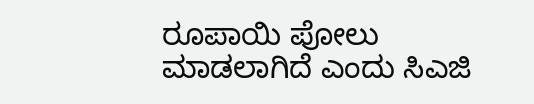ರೂಪಾಯಿ ಪೋಲು ಮಾಡಲಾಗಿದೆ ಎಂದು ಸಿಎಜಿ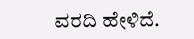ವರದಿ ಹೇಳಿದೆ.